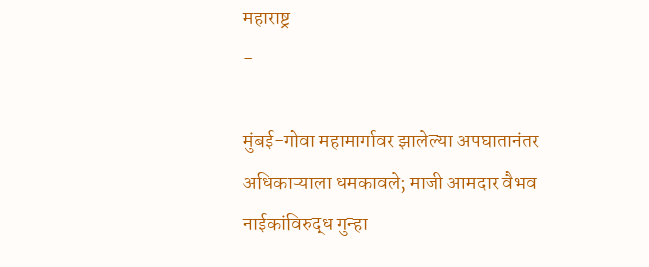महाराष्ट्र
-

मुंबई-गोवा महामार्गावर झालेल्या अपघातानंतर अधिकाऱ्याला धमकावले; माजी आमदार वैभव नाईकांविरुद्ध गुन्हा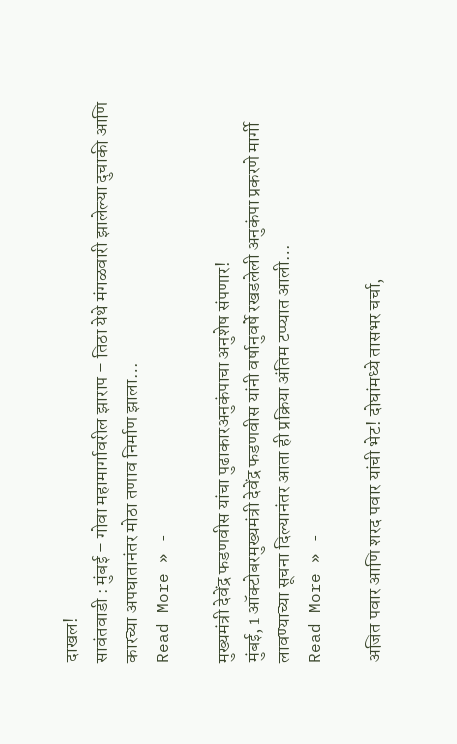दाखल!
सावंतवाडी : मुंबई – गोवा महामार्गावरील झाराप – तिठा येथे मंगळवारी झालेल्या दुचाकी आणि कारच्या अपघातानंतर मोठा तणाव निर्माण झाला…
Read More » -

मुख्यमंत्री देवेंद्र फडणवीस यांचा पुढाकारअनुकंपाचा अनुशेष संपणार!
मुंबई, 1 ऑक्टोबरमुख्यमंत्री देवेंद्र फडणवीस यांनी वर्षानुवर्षे रखडलेली अनुकंपा प्रकरणे मार्गी लावण्याच्या सूचना दिल्यानंतर आता ही प्रक्रिया अंतिम टप्प्यात आली…
Read More » -

अजित पवार आणि शरद पवार यांची भेट! दोघांमध्ये तासभर चर्चा,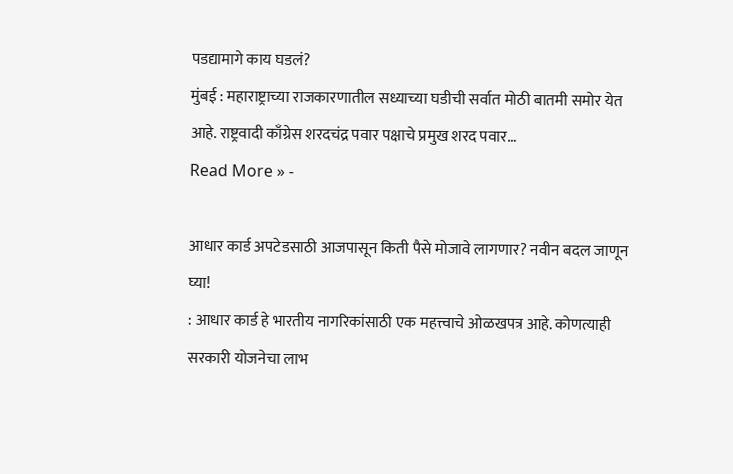पडद्यामागे काय घडलं?
मुंबई : महाराष्ट्राच्या राजकारणातील सध्याच्या घडीची सर्वात मोठी बातमी समोर येत आहे. राष्ट्रवादी काँग्रेस शरदचंद्र पवार पक्षाचे प्रमुख शरद पवार…
Read More » -

आधार कार्ड अपटेडसाठी आजपासून किती पैसे मोजावे लागणार? नवीन बदल जाणून घ्या!
: आधार कार्ड हे भारतीय नागरिकांसाठी एक महत्त्वाचे ओळखपत्र आहे. कोणत्याही सरकारी योजनेचा लाभ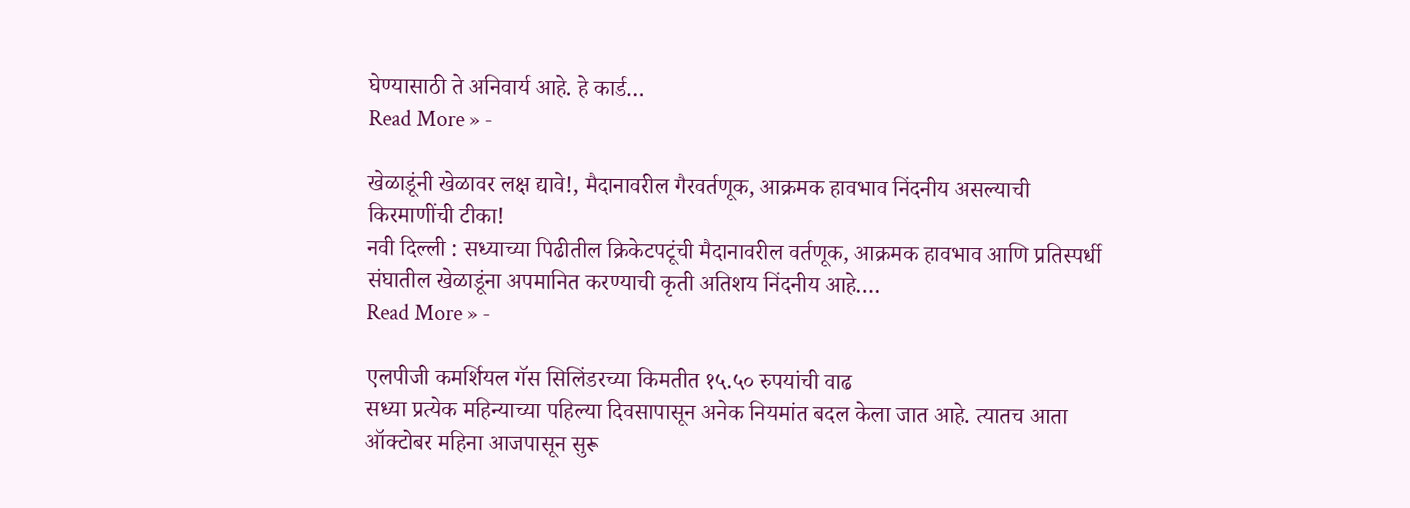घेण्यासाठी ते अनिवार्य आहे. हे कार्ड…
Read More » -

खेळाडूंनी खेळावर लक्ष द्यावे!, मैदानावरील गैरवर्तणूक, आक्रमक हावभाव निंदनीय असल्याची किरमाणींची टीका!
नवी दिल्ली : सध्याच्या पिढीतील क्रिकेटपटूंची मैदानावरील वर्तणूक, आक्रमक हावभाव आणि प्रतिस्पर्धी संघातील खेळाडूंना अपमानित करण्याची कृती अतिशय निंदनीय आहे.…
Read More » -

एलपीजी कमर्शियल गॅस सिलिंडरच्या किमतीत १५.५० रुपयांची वाढ
सध्या प्रत्येक महिन्याच्या पहिल्या दिवसापासून अनेक नियमांत बदल केला जात आहे. त्यातच आता ऑक्टोबर महिना आजपासून सुरू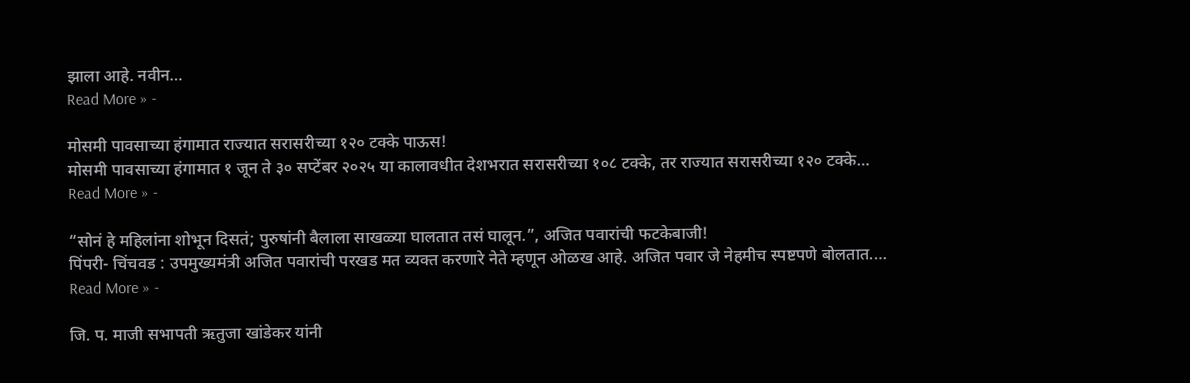झाला आहे. नवीन…
Read More » -

मोसमी पावसाच्या हंगामात राज्यात सरासरीच्या १२० टक्के पाऊस!
मोसमी पावसाच्या हंगामात १ जून ते ३० सप्टेंबर २०२५ या कालावधीत देशभरात सरासरीच्या १०८ टक्के, तर राज्यात सरासरीच्या १२० टक्के…
Read More » -

“सोनं हे महिलांना शोभून दिसतं; पुरुषांनी बैलाला साखळ्या घालतात तसं घालून.”, अजित पवारांची फटकेबाजी!
पिंपरी- चिंचवड : उपमुख्यमंत्री अजित पवारांची परखड मत व्यक्त करणारे नेते म्हणून ओळख आहे. अजित पवार जे नेहमीच स्पष्टपणे बोलतात.…
Read More » -

जि. प. माजी सभापती ऋतुजा खांडेकर यांनी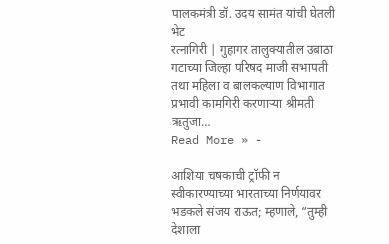पालकमंत्री डॉ. उदय सामंत यांची घेतली भेट
रत्नागिरी | गुहागर तालुक्यातील उबाठा गटाच्या जिल्हा परिषद माजी सभापती तथा महिला व बालकल्याण विभागात प्रभावी कामगिरी करणाऱ्या श्रीमती ऋतुजा…
Read More » -

आशिया चषकाची ट्रॉफी न स्वीकारण्याच्या भारताच्या निर्णयावर भडकले संजय राऊत; म्हणाले, “तुम्ही देशाला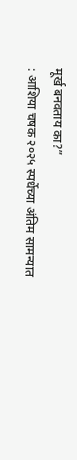मूर्ख बनवताय का?”
: आशिया चषक २०२५ स्पर्धेच्या अंतिम सामन्यात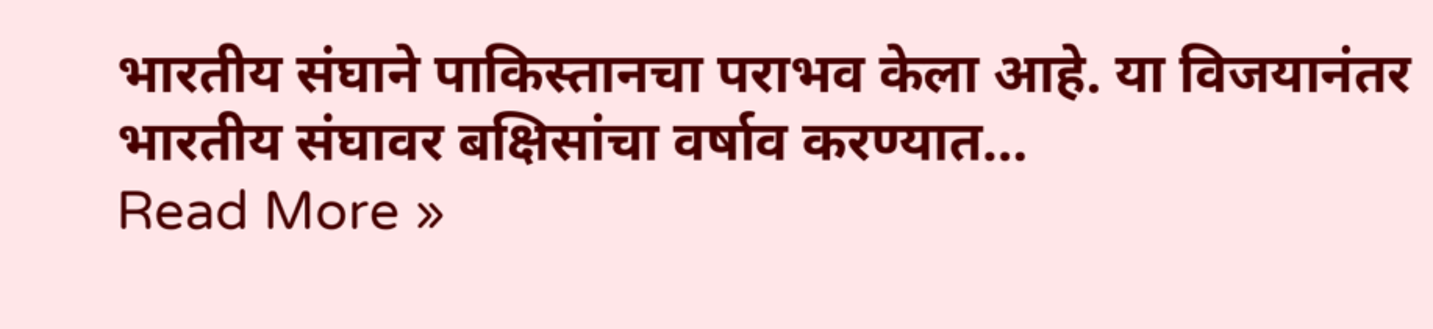भारतीय संघाने पाकिस्तानचा पराभव केला आहे. या विजयानंतर भारतीय संघावर बक्षिसांचा वर्षाव करण्यात…
Read More »